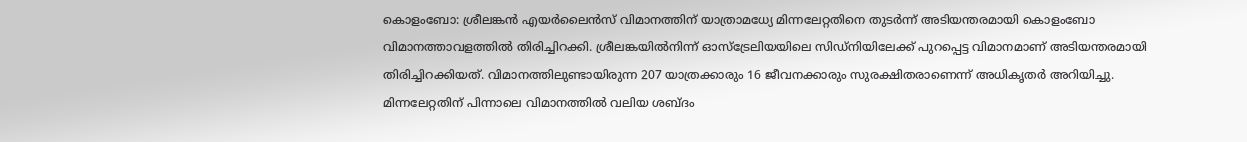കൊളംബോ: ശ്രീലങ്കൻ എയർലൈൻസ് വിമാനത്തിന് യാത്രാമധ്യേ മിന്നലേറ്റതിനെ തുടർന്ന് അടിയന്തരമായി കൊളംബോ വിമാനത്താവളത്തിൽ തിരിച്ചിറക്കി. ശ്രീലങ്കയിൽനിന്ന് ഓസ്ട്രേലിയയിലെ സിഡ്നിയിലേക്ക് പുറപ്പെട്ട വിമാനമാണ് അടിയന്തരമായി തിരിച്ചിറക്കിയത്. വിമാനത്തിലുണ്ടായിരുന്ന 207 യാത്രക്കാരും 16 ജീവനക്കാരും സുരക്ഷിതരാണെന്ന് അധികൃതർ അറിയിച്ചു.
മിന്നലേറ്റതിന് പിന്നാലെ വിമാനത്തിൽ വലിയ ശബ്ദം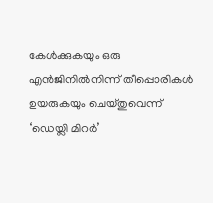കേൾക്കുകയും ഒരു എൻജിനിൽനിന്ന് തീപ്പൊരികൾ ഉയരുകയും ചെയ്തുവെന്ന് ‘ഡെയ്ലി മിറർ’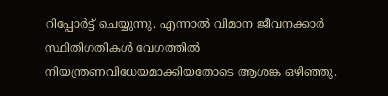റിപ്പോർട്ട് ചെയ്യുന്നു. എന്നാൽ വിമാന ജീവനക്കാർ സ്ഥിതിഗതികൾ വേഗത്തിൽ നിയന്ത്രണവിധേയമാക്കിയതോടെ ആശങ്ക ഒഴിഞ്ഞു.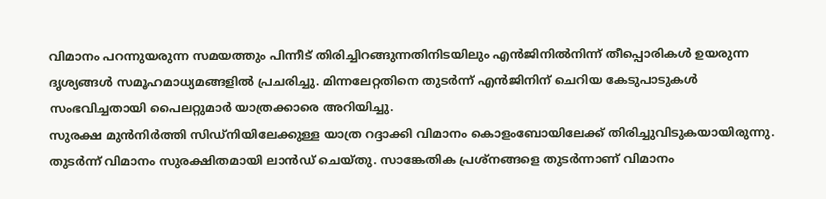വിമാനം പറന്നുയരുന്ന സമയത്തും പിന്നീട് തിരിച്ചിറങ്ങുന്നതിനിടയിലും എൻജിനിൽനിന്ന് തീപ്പൊരികൾ ഉയരുന്ന ദൃശ്യങ്ങൾ സമൂഹമാധ്യമങ്ങളിൽ പ്രചരിച്ചു. മിന്നലേറ്റതിനെ തുടർന്ന് എൻജിനിന് ചെറിയ കേടുപാടുകൾ സംഭവിച്ചതായി പൈലറ്റുമാർ യാത്രക്കാരെ അറിയിച്ചു.
സുരക്ഷ മുൻനിർത്തി സിഡ്നിയിലേക്കുള്ള യാത്ര റദ്ദാക്കി വിമാനം കൊളംബോയിലേക്ക് തിരിച്ചുവിടുകയായിരുന്നു. തുടർന്ന് വിമാനം സുരക്ഷിതമായി ലാൻഡ് ചെയ്തു. സാങ്കേതിക പ്രശ്നങ്ങളെ തുടർന്നാണ് വിമാനം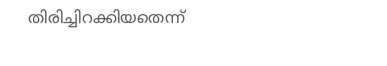തിരിച്ചിറക്കിയതെന്ന്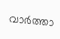വാർത്താ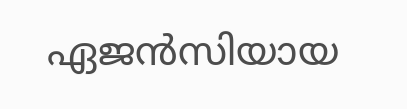ഏജൻസിയായ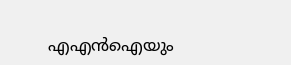എഎൻഐയും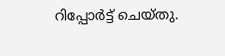റിപ്പോർട്ട് ചെയ്തു.